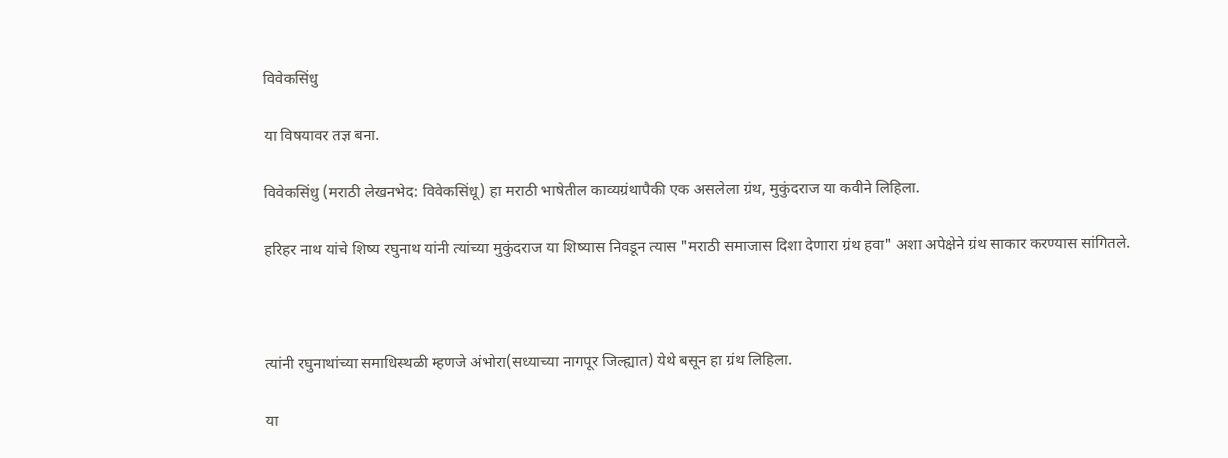विवेकसिंधु

या विषयावर तज्ञ बना.

विवेकसिंधु (मराठी लेखनभेद: विवेकसिंधू) हा मराठी भाषेतील काव्यग्रंथापैकी एक असलेला ग्रंथ, मुकुंदराज या कवीने लिहिला.

हरिहर नाथ यांचे शिष्य रघुनाथ यांनी त्यांच्या मुकुंदराज या शिष्यास निवडून त्यास "मराठी समाजास दिशा देणारा ग्रंथ हवा" अशा अपेक्षेने ग्रंथ साकार करण्यास सांगितले.



त्यांनी रघुनाथांच्या समाधिस्थळी म्हणजे अंभोरा(सध्याच्या नागपूर जिल्ह्यात) येथे बसून हा ग्रंथ लिहिला.

या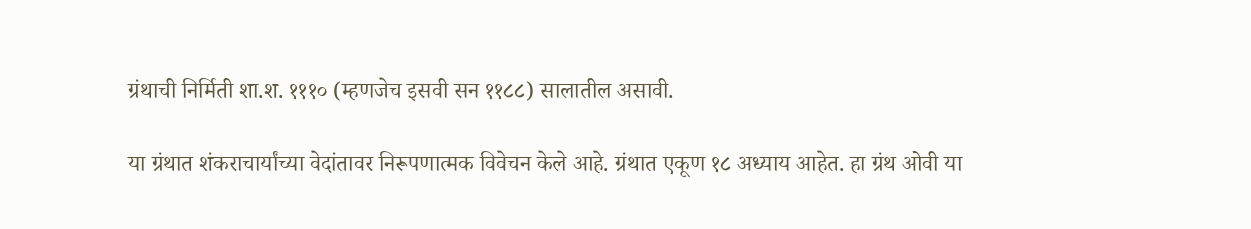ग्रंथाची निर्मिती शा.श. १११० (म्हणजेच इसवी सन ११८८) सालातील असावी.

या ग्रंथात शंकराचार्यांच्या वेदांतावर निरूपणात्मक विवेचन केले आहे. ग्रंथात एकूण १८ अध्याय आहेत. हा ग्रंथ ओवी या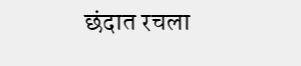छंदात रचला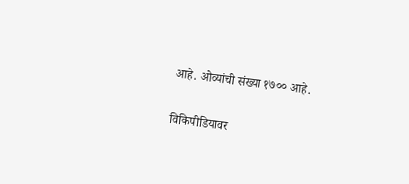आहे. ओव्यांची संख्या १७०० आहे.

विकिपीडियावर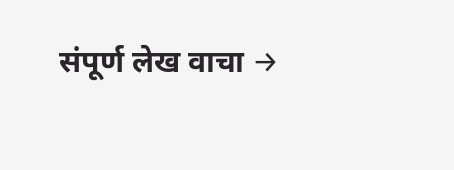संपूर्ण लेख वाचा →